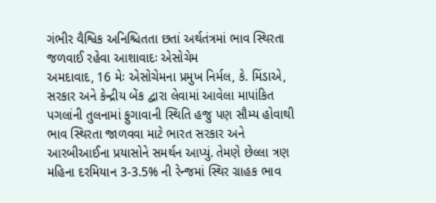ગંભીર વૈશ્વિક અનિશ્ચિતતા છતાં અર્થતંત્રમાં ભાવ સ્થિરતા જળવાઈ રહેવા આશાવાદઃ એસોચેમ
અમદાવાદ, 16 મેઃ એસોચેમના પ્રમુખ નિર્મલ, કે. મિંડાએ, સરકાર અને કેન્દ્રીય બેંક દ્વારા લેવામાં આવેલા માપાંકિત પગલાંની તુલનામાં ફુગાવાની સ્થિતિ હજુ પણ સૌમ્ય હોવાથી ભાવ સ્થિરતા જાળવવા માટે ભારત સરકાર અને આરબીઆઈના પ્રયાસોને સમર્થન આપ્યું. તેમણે છેલ્લા ત્રણ મહિના દરમિયાન 3-3.5% ની રેન્જમાં સ્થિર ગ્રાહક ભાવ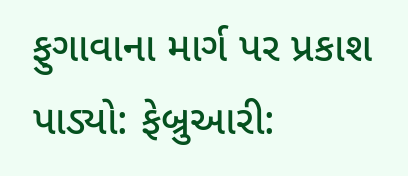ફુગાવાના માર્ગ પર પ્રકાશ પાડ્યો: ફેબ્રુઆરી: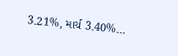3.21%, માર્ચ 3.40%…